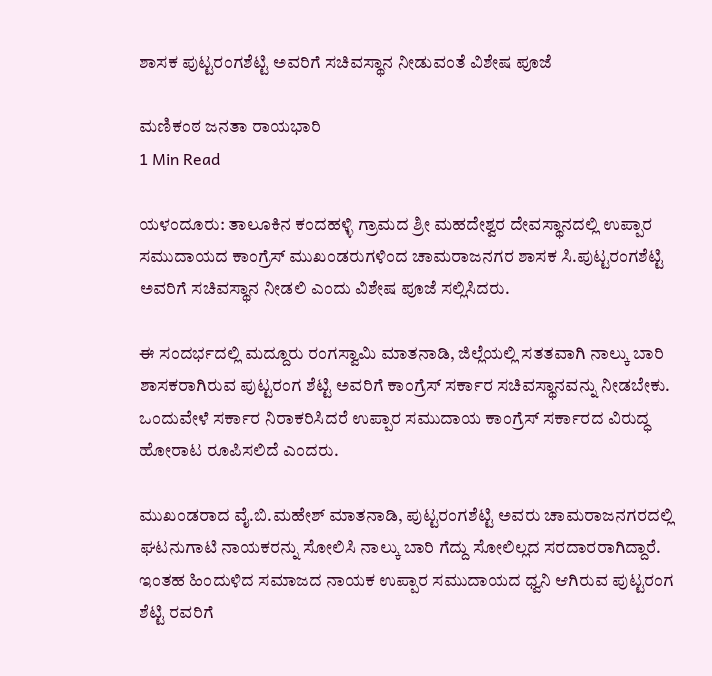ಶಾಸಕ ಪುಟ್ಟರಂಗಶೆಟ್ಟಿ ಅವರಿಗೆ ಸಚಿವಸ್ಥಾನ ನೀಡುವಂತೆ ವಿಶೇಷ ಪೂಜೆ

ಮಣಿಕಂಠ ಜನತಾ ರಾಯಭಾರಿ
1 Min Read

ಯಳಂದೂರು: ತಾಲೂಕಿನ ಕಂದಹಳ್ಳಿ ಗ್ರಾಮದ ಶ್ರೀ ಮಹದೇಶ್ವರ ದೇವಸ್ಥಾನದಲ್ಲಿ ಉಪ್ಪಾರ ಸಮುದಾಯದ ಕಾಂಗ್ರೆಸ್ ಮುಖಂಡರುಗಳಿಂದ ಚಾಮರಾಜನಗರ ಶಾಸಕ ಸಿ.ಪುಟ್ಟರಂಗಶೆಟ್ಟಿ ಅವರಿಗೆ ಸಚಿವಸ್ಥಾನ ನೀಡಲಿ ಎಂದು ವಿಶೇಷ ಪೂಜೆ ಸಲ್ಲಿಸಿದರು.

ಈ ಸಂದರ್ಭದಲ್ಲಿ ಮದ್ದೂರು ರಂಗಸ್ವಾಮಿ ಮಾತನಾಡಿ, ಜಿಲ್ಲೆಯಲ್ಲಿ ಸತತವಾಗಿ ನಾಲ್ಕು ಬಾರಿ ಶಾಸಕರಾಗಿರುವ ಪುಟ್ಟರಂಗ ಶೆಟ್ಟಿ ಅವರಿಗೆ ಕಾಂಗ್ರೆಸ್ ಸರ್ಕಾರ ಸಚಿವಸ್ಥಾನವನ್ನು ನೀಡಬೇಕು. ಒಂದುವೇಳೆ ಸರ್ಕಾರ ನಿರಾಕರಿಸಿದರೆ ಉಪ್ಪಾರ ಸಮುದಾಯ ಕಾಂಗ್ರೆಸ್ ಸರ್ಕಾರದ ವಿರುದ್ಧ ಹೋರಾಟ ರೂಪಿಸಲಿದೆ ಎಂದರು.

ಮುಖಂಡರಾದ ವೈ.ಬಿ.ಮಹೇಶ್ ಮಾತನಾಡಿ, ಪುಟ್ಟರಂಗಶೆಟ್ಟಿ ಅವರು ಚಾಮರಾಜನಗರದಲ್ಲಿ ಘಟನುಗಾಟಿ ನಾಯಕರನ್ನು ಸೋಲಿಸಿ ನಾಲ್ಕು ಬಾರಿ ಗೆದ್ದು ಸೋಲಿಲ್ಲದ ಸರದಾರರಾಗಿದ್ದಾರೆ. ಇಂತಹ ಹಿಂದುಳಿದ ಸಮಾಜದ ನಾಯಕ ಉಪ್ಪಾರ ಸಮುದಾಯದ ಧ್ವನಿ ಆಗಿರುವ ಪುಟ್ಟರಂಗ ಶೆಟ್ಟಿ ರವರಿಗೆ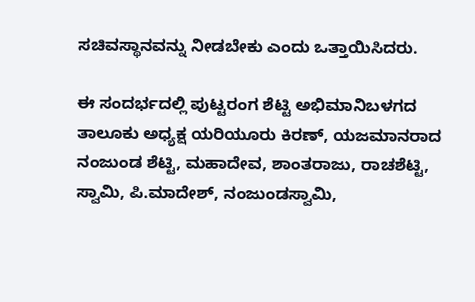ಸಚಿವಸ್ಥಾನವನ್ನು ನೀಡಬೇಕು ಎಂದು ಒತ್ತಾಯಿಸಿದರು.

ಈ ಸಂದರ್ಭದಲ್ಲಿ ಪುಟ್ಟರಂಗ ಶೆಟ್ಟಿ ಅಭಿಮಾನಿಬಳಗದ ತಾಲೂಕು ಅಧ್ಯಕ್ಷ ಯರಿಯೂರು ಕಿರಣ್, ಯಜಮಾನರಾದ ನಂಜುಂಡ ಶೆಟ್ಟಿ, ಮಹಾದೇವ, ಶಾಂತರಾಜು, ರಾಚಶೆಟ್ಟಿ, ಸ್ವಾಮಿ, ಪಿ.ಮಾದೇಶ್, ನಂಜುಂಡಸ್ವಾಮಿ,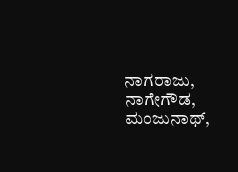ನಾಗರಾಜು, ನಾಗೇಗೌಡ, ಮಂಜುನಾಥ್,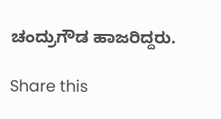ಚಂದ್ರುಗೌಡ ಹಾಜರಿದ್ದರು.

Share this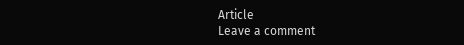Article
Leave a comment